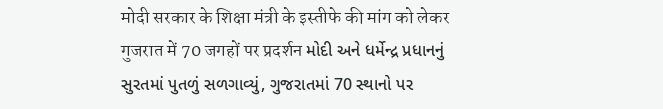मोदी सरकार के शिक्षा मंत्री के इस्तीफे की मांग को लेकर गुजरात में 70 जगहों पर प्रदर्शन મોદી અને ધર્મેન્દ્ર પ્રધાનનું સુરતમાં પુતળું સળગાવ્યું, ગુજરાતમાં 70 સ્થાનો પર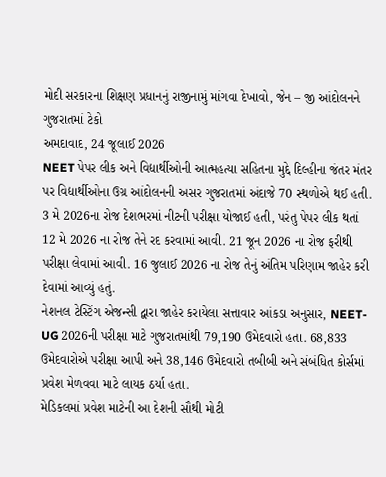મોદી સરકારના શિક્ષણ પ્રધાનનું રાજીનામું માંગવા દેખાવો, જેન – જી આંદોલનને ગુજરાતમાં ટેકો
અમદાવાદ, 24 જૂલાઈ 2026
NEET પેપર લીક અને વિદ્યાર્થીઓની આત્મહત્યા સહિતના મુદ્દે દિલ્હીના જંતર મંતર પર વિદ્યાર્થીઓના ઉગ્ર આંદોલનની અસર ગુજરાતમાં અંદાજે 70 સ્થળોએ થઈ હતી.
3 મે 2026ના રોજ દેશભરમાં નીટની પરીક્ષા યોજાઈ હતી, પરંતુ પેપર લીક થતાં 12 મે 2026 ના રોજ તેને રદ કરવામાં આવી. 21 જૂન 2026 ના રોજ ફરીથી પરીક્ષા લેવામાં આવી. 16 જુલાઈ 2026 ના રોજ તેનું અંતિમ પરિણામ જાહેર કરી દેવામાં આવ્યું હતું.
નેશનલ ટેસ્ટિંગ એજન્સી દ્વારા જાહેર કરાયેલા સત્તાવાર આંકડા અનુસાર, NEET-UG 2026ની પરીક્ષા માટે ગુજરાતમાંથી 79,190 ઉમેદવારો હતા. 68,833 ઉમેદવારોએ પરીક્ષા આપી અને 38,146 ઉમેદવારો તબીબી અને સંબંધિત કોર્સમાં પ્રવેશ મેળવવા માટે લાયક ઠર્યા હતા.
મેડિકલમાં પ્રવેશ માટેની આ દેશની સૌથી મોટી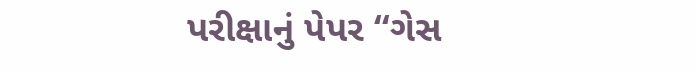પરીક્ષાનું પેપર “ગેસ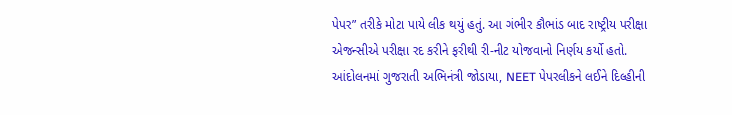પેપર” તરીકે મોટા પાયે લીક થયું હતું. આ ગંભીર કૌભાંડ બાદ રાષ્ટ્રીય પરીક્ષા એજન્સીએ પરીક્ષા રદ કરીને ફરીથી રી-નીટ યોજવાનો નિર્ણય કર્યો હતો.
આંદોલનમાં ગુજરાતી અભિનંત્રી જોડાયા, NEET પેપરલીકને લઈને દિલ્હીની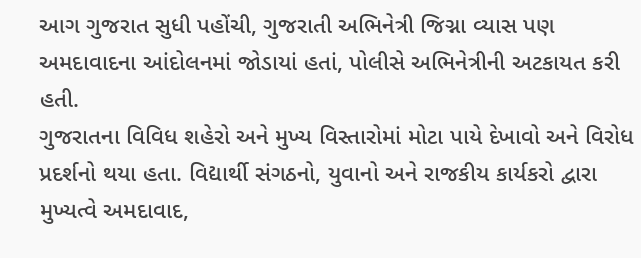આગ ગુજરાત સુધી પહોંચી, ગુજરાતી અભિનેત્રી જિગ્ના વ્યાસ પણ અમદાવાદના આંદોલનમાં જોડાયાં હતાં, પોલીસે અભિનેત્રીની અટકાયત કરી હતી.
ગુજરાતના વિવિધ શહેરો અને મુખ્ય વિસ્તારોમાં મોટા પાયે દેખાવો અને વિરોધ પ્રદર્શનો થયા હતા. વિદ્યાર્થી સંગઠનો, યુવાનો અને રાજકીય કાર્યકરો દ્વારા મુખ્યત્વે અમદાવાદ,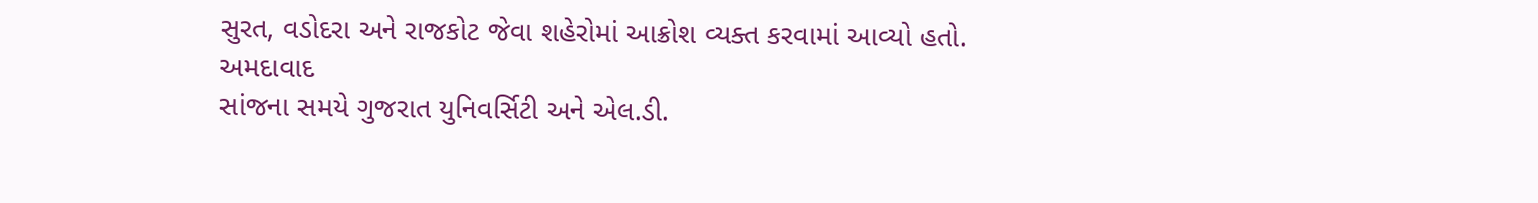સુરત, વડોદરા અને રાજકોટ જેવા શહેરોમાં આક્રોશ વ્યક્ત કરવામાં આવ્યો હતો.
અમદાવાદ
સાંજના સમયે ગુજરાત યુનિવર્સિટી અને એલ.ડી.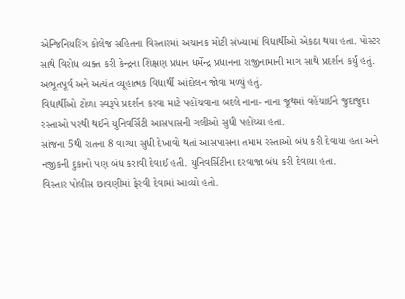એન્જિનિયરિંગ કોલેજ સહિતના વિસ્તારમાં અચાનક મોટી સંખ્યામાં વિદ્યાર્થીઓ એકઠા થયા હતા. પોસ્ટર સાથે વિરોધ વ્યક્ત કરી કેન્દ્રના શિક્ષણ પ્રધાન ધર્મેન્દ્ર પ્રધાનના રાજીનામાની માગ સાથે પ્રદર્શન કર્યું હતું. અભૂતપૂર્વ અને અત્યંત વ્યૂહાત્મક વિદ્યાર્થી આંદોલન જોવા મળ્યું હતું.
વિદ્યાર્થીઓ ટોળા સ્વરૂપે પ્રદર્શન કરવા માટે પહોંચવાના બદલે નાના- નાના જૂથમાં વહેંચાઈને જુદાજુદા રસ્તાઓ પરથી થઈને યુનિવર્સિટી આસપાસની ગલીઓ સુધી પહોંચ્યા હતા.
સાંજના 5થી રાતના 8 વાગ્યા સુધી દેખાવો થતાં આસપાસના તમામ રસ્તાઓ બંધ કરી દેવાયા હતા અને નજીકની દુકાનો પણ બંધ કરાવી દેવાઈ હતી. યુનિવર્સિટીના દરવાજા બંધ કરી દેવાયા હતા.
વિસ્તાર પોલીસ છાવણીમાં ફેરવી દેવામાં આવ્યો હતો.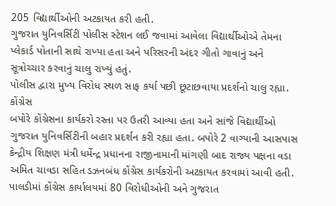205 વિદ્યાર્થીઓની અટકાયત કરી હતી.
ગુજરાત યુનિવર્સિટી પોલીસ સ્ટેશન લઈ જવામાં આવેલા વિદ્યાર્થીઓએ તેમના પ્લેકાર્ડ પોતાની સાથે રાખ્યા હતા અને પરિસરની અંદર ગીતો ગાવાનું અને સૂત્રોચ્ચાર કરવાનું ચાલુ રાખ્યું હતું.
પોલીસ દ્વારા મુખ્ય વિરોધ સ્થળ સાફ કર્યા પછી છૂટાછવાયા પ્રદર્શનો ચાલુ રહ્યા.
કોંગ્રેસ
બપોરે કોંગ્રેસના કાર્યકરો રસ્તા પર ઉતરી આવ્યા હતા અને સાંજે વિદ્યાર્થીઓ ગુજરાત યુનિવર્સિટીની બહાર પ્રદર્શન કરી રહ્યા હતા. બપોરે 2 વાગ્યાની આસપાસ કેન્દ્રીય શિક્ષણ મંત્રી ધર્મેન્દ્ર પ્રધાનના રાજીનામાની માંગણી બાદ રાજ્ય પક્ષના વડા અમિત ચાવડા સહિત ડઝનબંધ કોંગ્રેસ કાર્યકરોની અટકાયત કરવામાં આવી હતી.
પાલડીમાં કોંગ્રેસ કાર્યાલયમાં 80 વિરોધીઓની અને ગુજરાત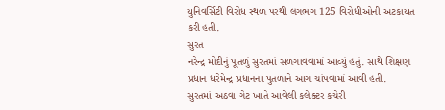યુનિવર્સિટી વિરોધ સ્થળ પરથી લગભગ 125 વિરોધીઓની અટકાયત કરી હતી.
સુરત
નરેન્દ્ર મોદીનું પૂતળું સુરતમાં સળગાવવામાં આવ્યું હતું. સાથે શિક્ષણ પ્રધાન ધરેમેન્દ્ર પ્રધાનના પુતળાને આગ ચાંપવામાં આવી હતી.
સુરતમાં અઠવા ગેટ ખાતે આવેલી કલેક્ટર કચેરી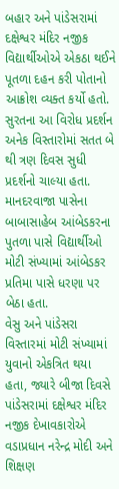બહાર અને પાંડેસરામાં દક્ષેશ્વર મંદિર નજીક વિદ્યાર્થીઓએ એકઠા થઈને પૂતળા દહન કરી પોતાનો આક્રોશ વ્યક્ત કર્યો હતો. સુરતના આ વિરોધ પ્રદર્શન
અનેક વિસ્તારોમાં સતત બે થી ત્રણ દિવસ સુધી પ્રદર્શનો ચાલ્યા હતા.
માનદરવાજા પાસેના બાબાસાહેબ આંબેડકરના પુતળા પાસે વિદ્યાર્થીઓ મોટી સંખ્યામાં આંબેડકર પ્રતિમા પાસે ધરણા પર બેઠા હતા.
વેસુ અને પાંડેસરા વિસ્તારમાં મોટી સંખ્યામાં યુવાનો એકત્રિત થયા હતા, જ્યારે બીજા દિવસે પાંડેસરામાં દક્ષેશ્વર મંદિર નજીક દેખાવકારોએ વડાપ્રધાન નરેન્દ્ર મોદી અને શિક્ષણ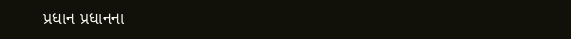પ્રધાન પ્રધાનના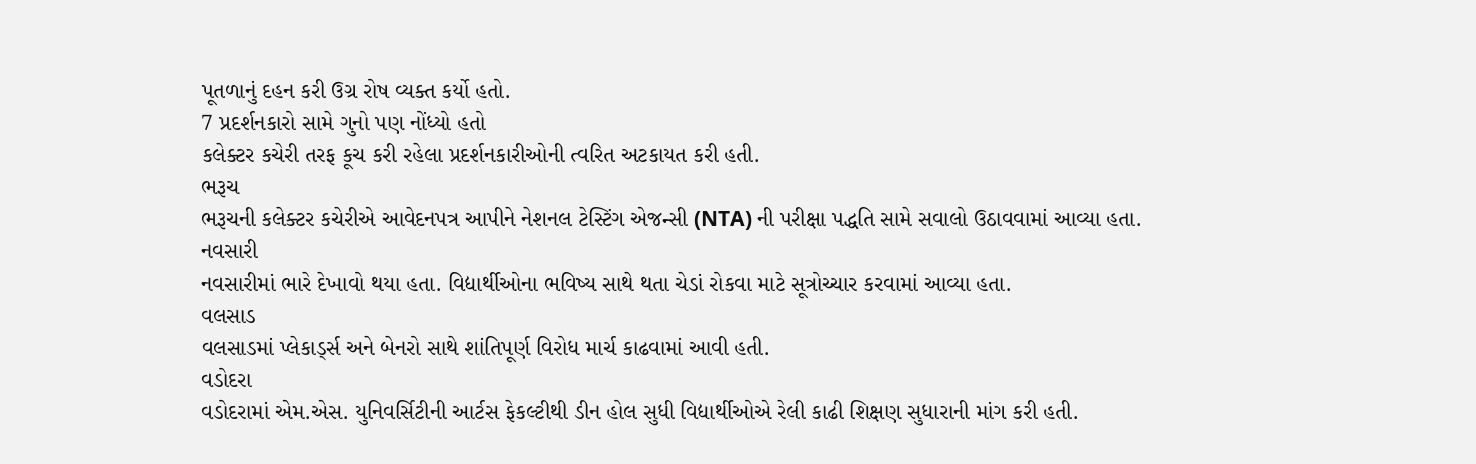પૂતળાનું દહન કરી ઉગ્ર રોષ વ્યક્ત કર્યો હતો.
7 પ્રદર્શનકારો સામે ગુનો પણ નોંધ્યો હતો
કલેક્ટર કચેરી તરફ કૂચ કરી રહેલા પ્રદર્શનકારીઓની ત્વરિત અટકાયત કરી હતી.
ભરૂચ
ભરૂચની કલેક્ટર કચેરીએ આવેદનપત્ર આપીને નેશનલ ટેસ્ટિંગ એજન્સી (NTA) ની પરીક્ષા પદ્ધતિ સામે સવાલો ઉઠાવવામાં આવ્યા હતા.
નવસારી
નવસારીમાં ભારે દેખાવો થયા હતા. વિદ્યાર્થીઓના ભવિષ્ય સાથે થતા ચેડાં રોકવા માટે સૂત્રોચ્ચાર કરવામાં આવ્યા હતા.
વલસાડ
વલસાડમાં પ્લેકાર્ડ્સ અને બેનરો સાથે શાંતિપૂર્ણ વિરોધ માર્ચ કાઢવામાં આવી હતી.
વડોદરા
વડોદરામાં એમ.એસ. યુનિવર્સિટીની આર્ટસ ફેકલ્ટીથી ડીન હોલ સુધી વિદ્યાર્થીઓએ રેલી કાઢી શિક્ષણ સુધારાની માંગ કરી હતી.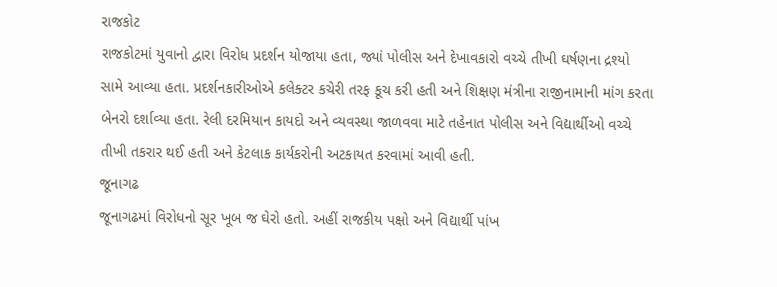રાજકોટ
રાજકોટમાં યુવાનો દ્વારા વિરોધ પ્રદર્શન યોજાયા હતા, જ્યાં પોલીસ અને દેખાવકારો વચ્ચે તીખી ઘર્ષણના દ્રશ્યો સામે આવ્યા હતા. પ્રદર્શનકારીઓએ કલેક્ટર કચેરી તરફ કૂચ કરી હતી અને શિક્ષણ મંત્રીના રાજીનામાની માંગ કરતા બેનરો દર્શાવ્યા હતા. રેલી દરમિયાન કાયદો અને વ્યવસ્થા જાળવવા માટે તહેનાત પોલીસ અને વિદ્યાર્થીઓ વચ્ચે તીખી તકરાર થઈ હતી અને કેટલાક કાર્યકરોની અટકાયત કરવામાં આવી હતી.
જૂનાગઢ
જૂનાગઢમાં વિરોધનો સૂર ખૂબ જ ઘેરો હતો. અહીં રાજકીય પક્ષો અને વિદ્યાર્થી પાંખ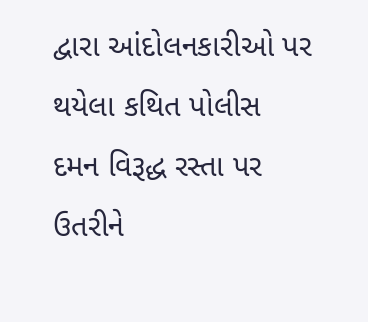દ્વારા આંદોલનકારીઓ પર થયેલા કથિત પોલીસ દમન વિરૂદ્ધ રસ્તા પર ઉતરીને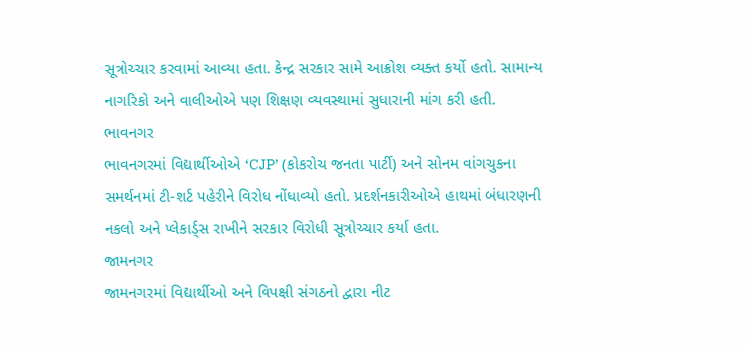સૂત્રોચ્ચાર કરવામાં આવ્યા હતા. કેન્દ્ર સરકાર સામે આક્રોશ વ્યક્ત કર્યો હતો. સામાન્ય નાગરિકો અને વાલીઓએ પણ શિક્ષણ વ્યવસ્થામાં સુધારાની માંગ કરી હતી.
ભાવનગર
ભાવનગરમાં વિદ્યાર્થીઓએ ‘CJP’ (કોકરોચ જનતા પાર્ટી) અને સોનમ વાંગચુકના સમર્થનમાં ટી-શર્ટ પહેરીને વિરોધ નોંધાવ્યો હતો. પ્રદર્શનકારીઓએ હાથમાં બંધારણની નકલો અને પ્લેકાર્ડ્સ રાખીને સરકાર વિરોધી સૂત્રોચ્ચાર કર્યા હતા.
જામનગર
જામનગરમાં વિદ્યાર્થીઓ અને વિપક્ષી સંગઠનો દ્વારા નીટ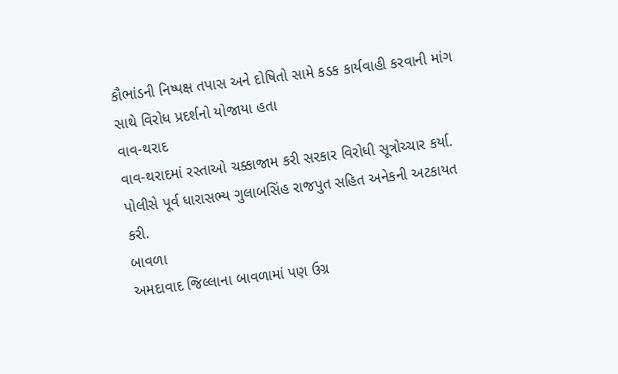કૌભાંડની નિષ્પક્ષ તપાસ અને દોષિતો સામે કડક કાર્યવાહી કરવાની માંગ સાથે વિરોધ પ્રદર્શનો યોજાયા હતા
વાવ-થરાદ
વાવ-થરાદમાં રસ્તાઓ ચક્કાજામ કરી સરકાર વિરોધી સૂત્રોચ્ચાર કર્યા. પોલીસે પૂર્વ ધારાસભ્ય ગુલાબસિંહ રાજપુત સહિત અનેકની અટકાયત કરી.
બાવળા
અમદાવાદ જિલ્લાના બાવળામાં પણ ઉગ્ર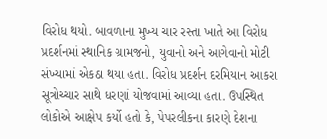વિરોધ થયો. બાવળાના મુખ્ય ચાર રસ્તા ખાતે આ વિરોધ પ્રદર્શનમાં સ્થાનિક ગ્રામજનો, યુવાનો અને આગેવાનો મોટી સંખ્યામાં એકઠા થયા હતા. વિરોધ પ્રદર્શન દરમિયાન આકરા સૂત્રોચ્ચાર સાથે ધરણાં યોજવામાં આવ્યા હતા. ઉપસ્થિત લોકોએ આક્ષેપ કર્યો હતો કે, પેપરલીકના કારણે દેશના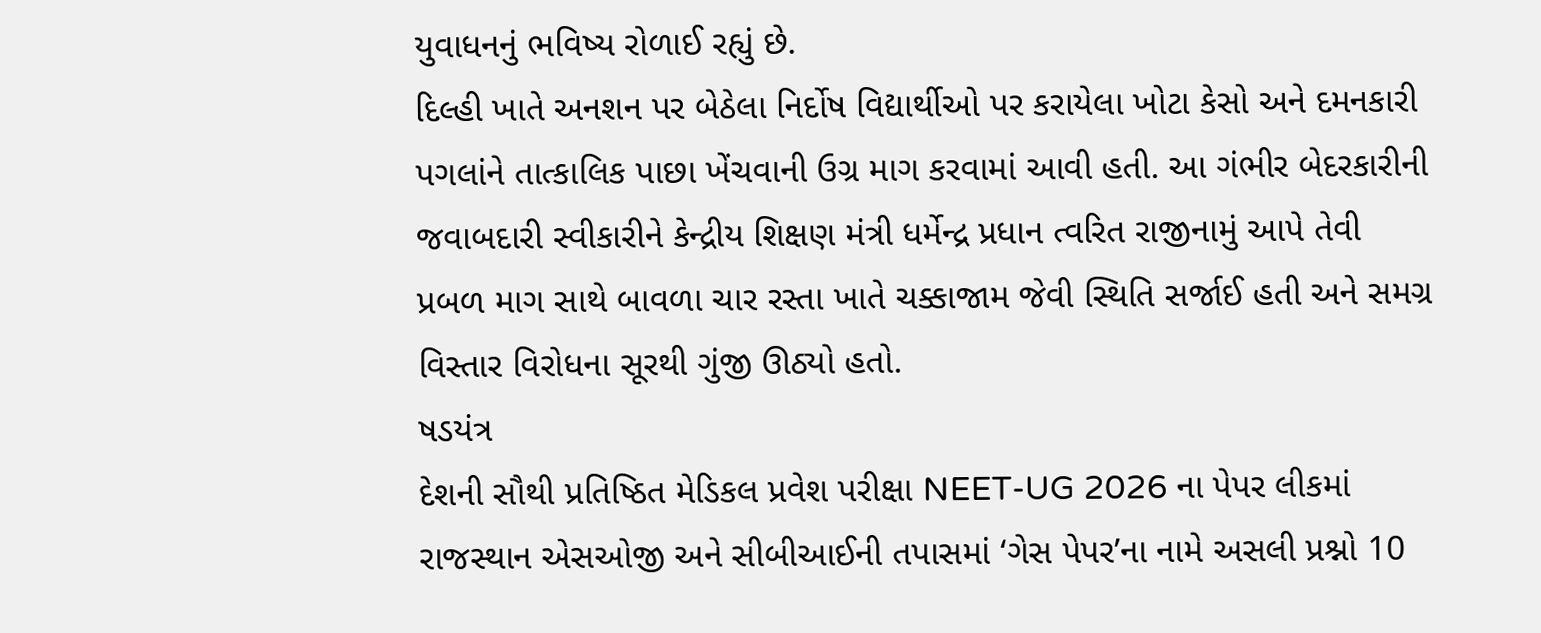યુવાધનનું ભવિષ્ય રોળાઈ રહ્યું છે.
દિલ્હી ખાતે અનશન પર બેઠેલા નિર્દોષ વિદ્યાર્થીઓ પર કરાયેલા ખોટા કેસો અને દમનકારી પગલાંને તાત્કાલિક પાછા ખેંચવાની ઉગ્ર માગ કરવામાં આવી હતી. આ ગંભીર બેદરકારીની જવાબદારી સ્વીકારીને કેન્દ્રીય શિક્ષણ મંત્રી ધર્મેન્દ્ર પ્રધાન ત્વરિત રાજીનામું આપે તેવી પ્રબળ માગ સાથે બાવળા ચાર રસ્તા ખાતે ચક્કાજામ જેવી સ્થિતિ સર્જાઈ હતી અને સમગ્ર વિસ્તાર વિરોધના સૂરથી ગુંજી ઊઠ્યો હતો.
ષડયંત્ર
દેશની સૌથી પ્રતિષ્ઠિત મેડિકલ પ્રવેશ પરીક્ષા NEET-UG 2026 ના પેપર લીકમાં રાજસ્થાન એસઓજી અને સીબીઆઈની તપાસમાં ‘ગેસ પેપર’ના નામે અસલી પ્રશ્નો 10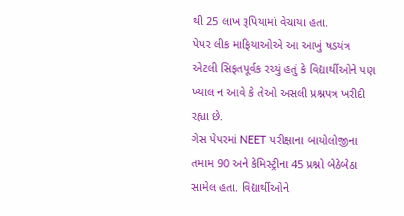થી 25 લાખ રૂપિયામાં વેચાયા હતા.
પેપર લીક માફિયાઓએ આ આખું ષડયંત્ર એટલી સિફતપૂર્વક રચ્યું હતું કે વિદ્યાર્થીઓને પણ ખ્યાલ ન આવે કે તેઓ અસલી પ્રશ્નપત્ર ખરીદી રહ્યા છે.
ગેસ પેપરમાં NEET પરીક્ષાના બાયોલોજીના તમામ 90 અને કેમિસ્ટ્રીના 45 પ્રશ્નો બેઠેબેઠા સામેલ હતા. વિદ્યાર્થીઓને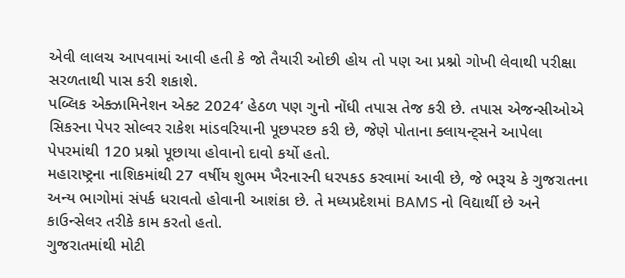એવી લાલચ આપવામાં આવી હતી કે જો તૈયારી ઓછી હોય તો પણ આ પ્રશ્નો ગોખી લેવાથી પરીક્ષા સરળતાથી પાસ કરી શકાશે.
પબ્લિક એક્ઝામિનેશન એક્ટ 2024’ હેઠળ પણ ગુનો નોંધી તપાસ તેજ કરી છે. તપાસ એજન્સીઓએ સિકરના પેપર સોલ્વર રાકેશ માંડવરિયાની પૂછપરછ કરી છે, જેણે પોતાના ક્લાયન્ટ્સને આપેલા પેપરમાંથી 120 પ્રશ્નો પૂછાયા હોવાનો દાવો કર્યો હતો.
મહારાષ્ટ્રના નાશિકમાંથી 27 વર્ષીય શુભમ ખૈરનારની ધરપકડ કરવામાં આવી છે, જે ભરૂચ કે ગુજરાતના અન્ય ભાગોમાં સંપર્ક ધરાવતો હોવાની આશંકા છે. તે મધ્યપ્રદેશમાં BAMS નો વિદ્યાર્થી છે અને કાઉન્સેલર તરીકે કામ કરતો હતો.
ગુજરાતમાંથી મોટી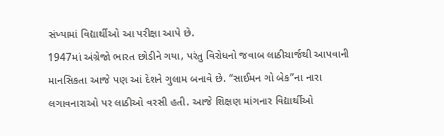સંખ્યામાં વિદ્યાર્થીઓ આ પરીક્ષા આપે છે.
1947માં અંગ્રેજો ભારત છોડીને ગયા, પરંતુ વિરોધનો જવાબ લાઠીચાર્જથી આપવાની માનસિકતા આજે પણ આં દેશને ગુલામ બનાવે છે. “સાઈમન ગો બેક”ના નારા લગાવનારાઓ પર લાઠીઓ વરસી હતી. આજે શિક્ષણ માંગનાર વિદ્યાર્થીઓ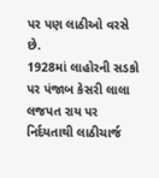પર પણ લાઠીઓ વરસે છે.
1928માં લાહોરની સડકો પર પંજાબ કેસરી લાલા લજપત રાય પર નિર્દયતાથી લાઠીચાર્જ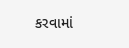કરવામાં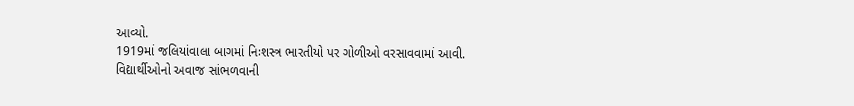આવ્યો.
1919માં જલિયાંવાલા બાગમાં નિઃશસ્ત્ર ભારતીયો પર ગોળીઓ વરસાવવામાં આવી.
વિદ્યાર્થીઓનો અવાજ સાંભળવાની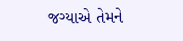જગ્યાએ તેમને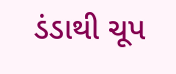ડંડાથી ચૂપ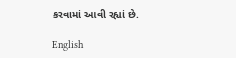કરવામાં આવી રહ્યાં છે.

English